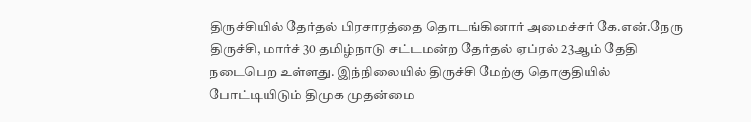திருச்சியில் தேர்தல் பிரசாரத்தை தொடங்கினார் அமைச்சர் கே.என்.நேரு
திருச்சி, மார்ச் 30 தமிழ்நாடு சட்டமன்ற தேர்தல் ஏப்ரல் 23ஆம் தேதி நடைபெற உள்ளது. இந்நிலையில் திருச்சி மேற்கு தொகுதியில் போட்டியிடும் திமுக முதன்மை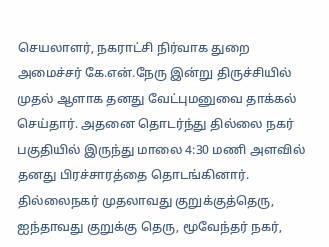செயலாளர், நகராட்சி நிர்வாக துறை அமைச்சர் கே.என்.நேரு இன்று திருச்சியில் முதல் ஆளாக தனது வேட்புமனுவை தாக்கல் செய்தார். அதனை தொடர்ந்து தில்லை நகர் பகுதியில் இருந்து மாலை 4:30 மணி அளவில் தனது பிரச்சாரத்தை தொடங்கினார்.
தில்லைநகர் முதலாவது குறுக்குத்தெரு, ஐந்தாவது குறுக்கு தெரு, மூவேந்தர் நகர்,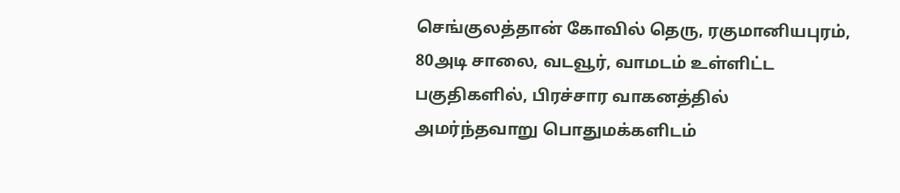செங்குலத்தான் கோவில் தெரு, ரகுமானியபுரம், 80அடி சாலை, வடவூர், வாமடம் உள்ளிட்ட பகுதிகளில், பிரச்சார வாகனத்தில் அமர்ந்தவாறு பொதுமக்களிடம்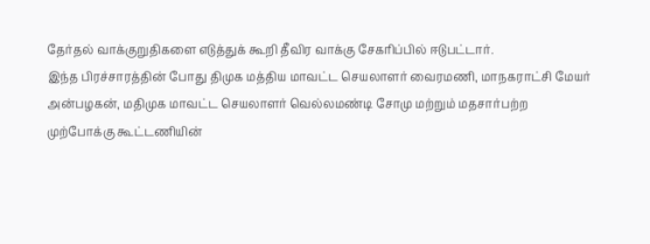தேர்தல் வாக்குறுதிகளை எடுத்துக் கூறி தீவிர வாக்கு சேகரிப்பில் ஈடுபட்டார்.
இந்த பிரச்சாரத்தின் போது திமுக மத்திய மாவட்ட செயலாளர் வைரமணி, மாநகராட்சி மேயர் அன்பழகன், மதிமுக மாவட்ட செயலாளர் வெல்லமண்டி சோமு மற்றும் மதசார்பற்ற முற்போக்கு கூட்டணியின்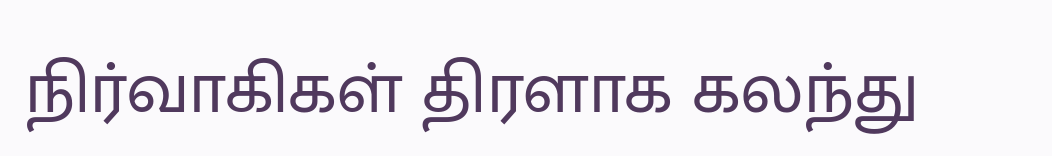நிர்வாகிகள் திரளாக கலந்து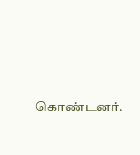கொண்டனர்.